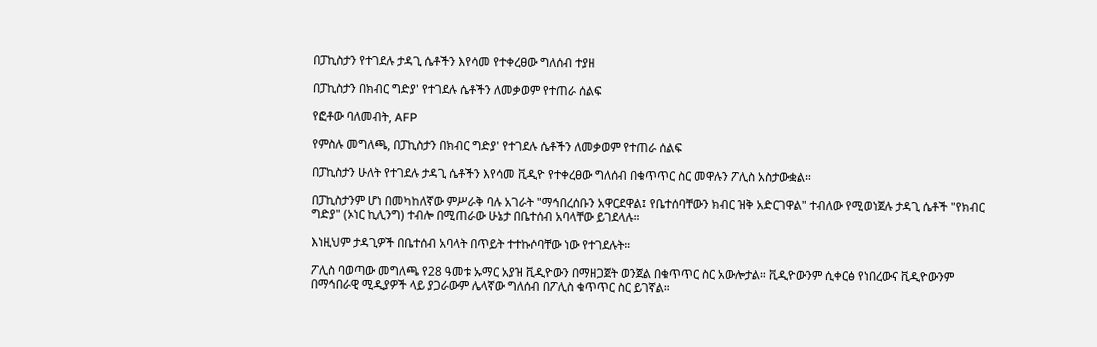በፓኪስታን የተገደሉ ታዳጊ ሴቶችን እየሳመ የተቀረፀው ግለሰብ ተያዘ

በፓኪስታን በክብር ግድያ' የተገደሉ ሴቶችን ለመቃወም የተጠራ ሰልፍ

የፎቶው ባለመብት, AFP

የምስሉ መግለጫ, በፓኪስታን በክብር ግድያ' የተገደሉ ሴቶችን ለመቃወም የተጠራ ሰልፍ

በፓኪስታን ሁለት የተገደሉ ታዳጊ ሴቶችን እየሳመ ቪዲዮ የተቀረፀው ግለሰብ በቁጥጥር ስር መዋሉን ፖሊስ አስታውቋል።

በፓኪስታንም ሆነ በመካከለኛው ምሥራቅ ባሉ አገራት "ማኅበረሰቡን አዋርደዋል፤ የቤተሰባቸውን ክብር ዝቅ አድርገዋል" ተብለው የሚወነጀሉ ታዳጊ ሴቶች "የክብር ግድያ" (ኦነር ኪሊንግ) ተብሎ በሚጠራው ሁኔታ በቤተሰብ አባላቸው ይገደላሉ።

እነዚህም ታዳጊዎች በቤተሰብ አባላት በጥይት ተተኩሶባቸው ነው የተገደሉት።

ፖሊስ ባወጣው መግለጫ የ28 ዓመቱ ኡማር አያዝ ቪዲዮውን በማዘጋጀት ወንጀል በቁጥጥር ስር አውሎታል። ቪዲዮውንም ሲቀርፅ የነበረውና ቪዲዮውንም በማኅበራዊ ሚዲያዎች ላይ ያጋራውም ሌላኛው ግለሰብ በፖሊስ ቁጥጥር ስር ይገኛል።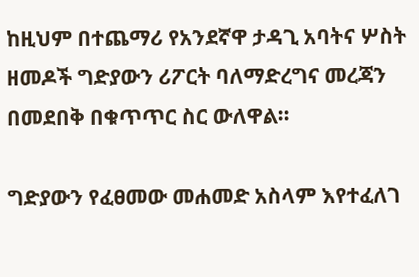ከዚህም በተጨማሪ የአንደኛዋ ታዳጊ አባትና ሦስት ዘመዶች ግድያውን ሪፖርት ባለማድረግና መረጃን በመደበቅ በቁጥጥር ስር ውለዋል።

ግድያውን የፈፀመው መሐመድ አስላም እየተፈለገ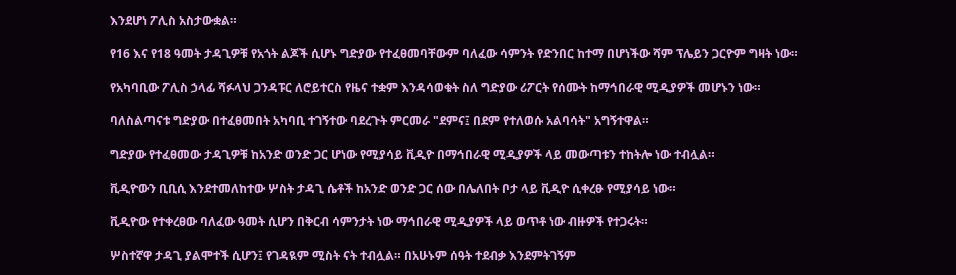እንደሆነ ፖሊስ አስታውቋል።

የ16 እና የ18 ዓመት ታዳጊዎቹ የአጎት ልጆች ሲሆኑ ግድያው የተፈፀመባቸውም ባለፈው ሳምንት የድንበር ከተማ በሆነችው ሻም ፕሌይን ጋርዮም ግዛት ነው።

የአካባቢው ፖሊስ ኃላፊ ሻፉላህ ጋንዳፑር ለሮይተርስ የዜና ተቋም እንዳሳወቁት ስለ ግድያው ሪፖርት የሰሙት ከማኅበራዊ ሚዲያዎች መሆኑን ነው።

ባለስልጣናቱ ግድያው በተፈፀመበት አካባቢ ተገኝተው ባደረጉት ምርመራ "ደምና፤ በደም የተለወሱ አልባሳት" አግኝተዋል።

ግድያው የተፈፀመው ታዳጊዎቹ ከአንድ ወንድ ጋር ሆነው የሚያሳይ ቪዲዮ በማኅበራዊ ሚዲያዎች ላይ መውጣቱን ተከትሎ ነው ተብሏል።

ቪዲዮውን ቢቢሲ እንደተመለከተው ሦስት ታዳጊ ሴቶች ከአንድ ወንድ ጋር ሰው በሌለበት ቦታ ላይ ቪዲዮ ሲቀረፁ የሚያሳይ ነው።

ቪዲዮው የተቀረፀው ባለፈው ዓመት ሲሆን በቅርብ ሳምንታት ነው ማኅበራዊ ሚዲያዎች ላይ ወጥቶ ነው ብዙዎች የተጋሩት።

ሦስተኛዋ ታዳጊ ያልሞተች ሲሆን፤ የገዳዪም ሚስት ናት ተብሏል። በአሁኑም ሰዓት ተደብቃ እንደምትገኝም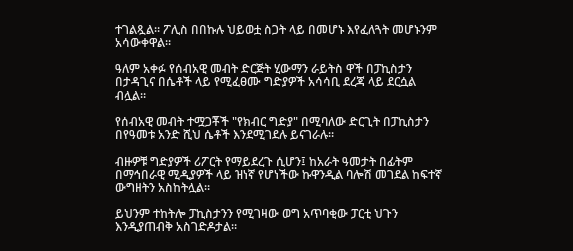ተገልጿል። ፖሊስ በበኩሉ ህይወቷ ስጋት ላይ በመሆኑ እየፈለጓት መሆኑንም አሳውቀዋል።

ዓለም አቀፉ የሰብአዊ መብት ድርጅት ሂውማን ራይትስ ዋች በፓኪስታን በታዳጊና በሴቶች ላይ የሚፈፀሙ ግድያዎች አሳሳቢ ደረጃ ላይ ደርሷል ብሏል።

የሰብአዊ መብት ተሟጋቾች "የክብር ግድያ" በሚባለው ድርጊት በፓኪስታን በየዓመቱ አንድ ሺህ ሴቶች እንደሚገደሉ ይናገራሉ።

ብዙዎቹ ግድያዎች ሪፖርት የማይደረጉ ሲሆን፤ ከአራት ዓመታት በፊትም በማኅበራዊ ሚዲያዎች ላይ ዝነኛ የሆነችው ኩዋንዲል ባሎሽ መገደል ከፍተኛ ውግዘትን አስከትሏል።

ይህንም ተከትሎ ፓኪስታንን የሚገዛው ወግ አጥባቂው ፓርቲ ህጉን እንዲያጠብቅ አስገድዶታል።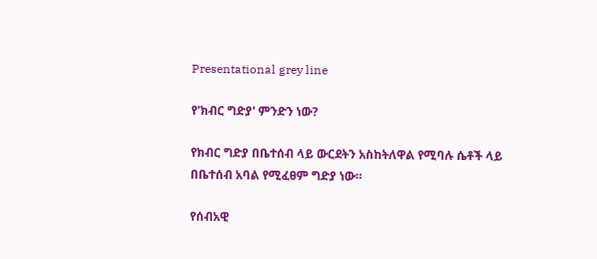Presentational grey line

የ'ክብር ግድያ' ምንድን ነው?

የክብር ግድያ በቤተሰብ ላይ ውርደትን አስከትለዋል የሚባሉ ሴቶች ላይ በቤተሰብ አባል የሚፈፀም ግድያ ነው።

የሰብአዊ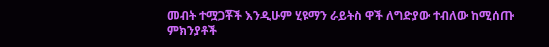መብት ተሟጋቾች እንዲሁም ሂዩማን ራይትስ ዋች ለግድያው ተብለው ከሚሰጡ ምክንያቶች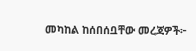መካከል ከሰበሰቧቸው መረጃዎች፦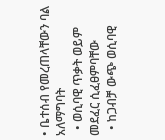• ቤተሰብ የመረጠላቸውን ባል አለማግባት
  • ወሲባዊ ጥቃት ወይም መደፈር ሲፈፀምባቸው
  • ከጋብቻ ውጭ ወሲባዊ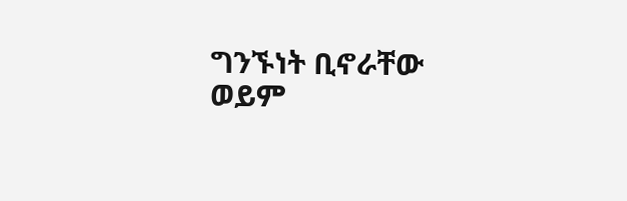ግንኙነት ቢኖራቸው ወይም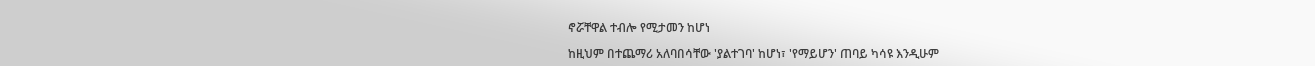ኖሯቸዋል ተብሎ የሚታመን ከሆነ

ከዚህም በተጨማሪ አለባበሳቸው 'ያልተገባ' ከሆነ፣ 'የማይሆን' ጠባይ ካሳዩ እንዲሁም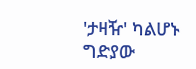'ታዛዥ' ካልሆኑ ግድያው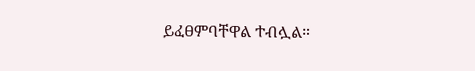ይፈፀምባቸዋል ተብሏል።